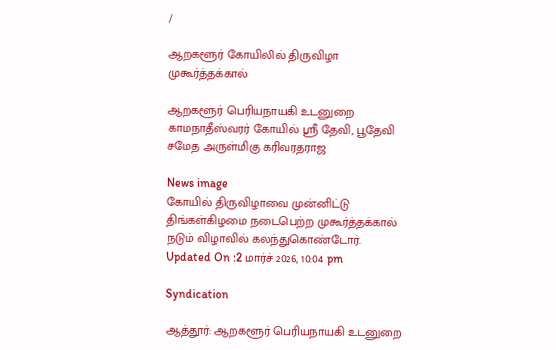/

ஆறகளூர் கோயிலில் திருவிழா முகூர்த்தக்கால்

ஆறகளூர் பெரியநாயகி உடனுறை காமநாதீஸ்வரர் கோயில் ஸ்ரீ தேவி, பூதேவி சமேத அருள்மிகு கரிவரதராஜ

News image
கோயில் திருவிழாவை முன்னிட்டு திங்கள்கிழமை நடைபெற்ற முகூர்த்தக்கால் நடும் விழாவில் கலந்துகொண்டோர்.
Updated On :2 மார்ச் 2026, 10:04 pm

Syndication

ஆத்தூர்: ஆறகளூர் பெரியநாயகி உடனுறை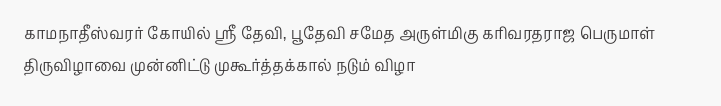காமநாதீஸ்வரர் கோயில் ஸ்ரீ தேவி, பூதேவி சமேத அருள்மிகு கரிவரதராஜ பெருமாள் திருவிழாவை முன்னிட்டு முகூர்த்தக்கால் நடும் விழா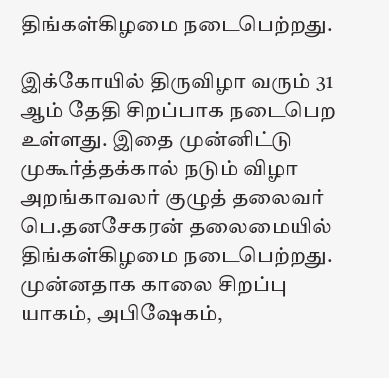திங்கள்கிழமை நடைபெற்றது.

இக்கோயில் திருவிழா வரும் 31 ஆம் தேதி சிறப்பாக நடைபெற உள்ளது. இதை முன்னிட்டு முகூர்த்தக்கால் நடும் விழா அறங்காவலர் குழுத் தலைவர் பெ.தனசேகரன் தலைமையில் திங்கள்கிழமை நடைபெற்றது. முன்னதாக காலை சிறப்பு யாகம், அபிஷேகம்,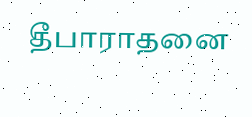தீபாராதனை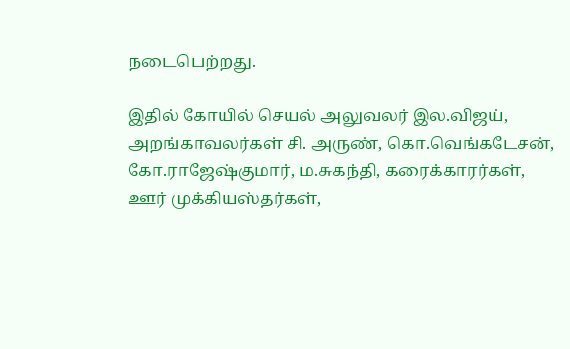நடைபெற்றது.

இதில் கோயில் செயல் அலுவலர் இல.விஜய், அறங்காவலர்கள் சி. அருண், கொ.வெங்கடேசன், கோ.ராஜேஷ்குமார், ம.சுகந்தி, கரைக்காரர்கள், ஊர் முக்கியஸ்தர்கள்,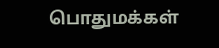பொதுமக்கள்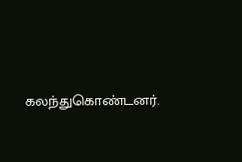கலந்துகொண்டனர்.